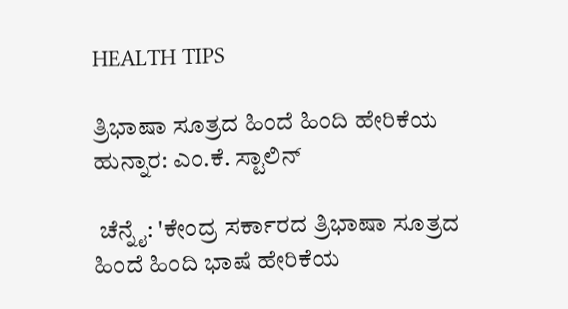HEALTH TIPS

ತ್ರಿಭಾಷಾ ಸೂತ್ರದ ಹಿಂದೆ ಹಿಂದಿ ಹೇರಿಕೆಯ ಹುನ್ನಾರ: ಎಂ.ಕೆ. ಸ್ಟಾಲಿನ್‌

 ಚೆನ್ನೈ: 'ಕೇಂದ್ರ ಸರ್ಕಾರದ ತ್ರಿಭಾಷಾ ಸೂತ್ರದ ಹಿಂದೆ ಹಿಂದಿ ಭಾಷೆ ಹೇರಿಕೆಯ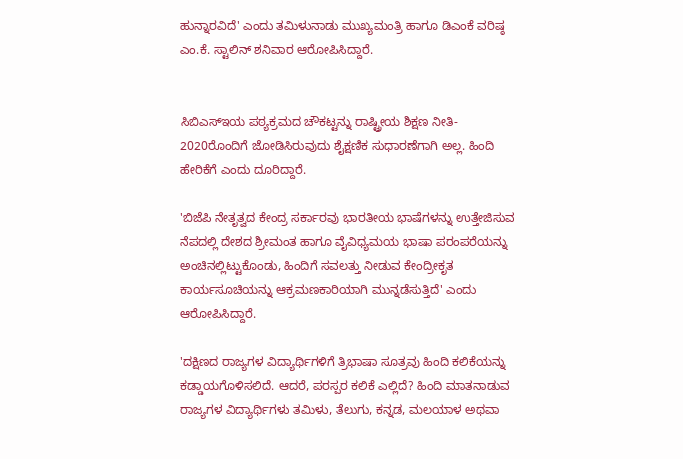ಹುನ್ನಾರವಿದೆ' ಎಂದು ತಮಿಳುನಾಡು ಮುಖ್ಯಮಂತ್ರಿ ಹಾಗೂ ಡಿಎಂಕೆ ವರಿಷ್ಠ ಎಂ.ಕೆ. ಸ್ಟಾಲಿನ್‌ ಶನಿವಾರ ಆರೋಪಿಸಿದ್ದಾರೆ.


ಸಿಬಿಎಸ್‌ಇಯ ಪಠ್ಯಕ್ರಮದ ಚೌಕಟ್ಟನ್ನು ರಾಷ್ಟ್ರೀಯ ಶಿಕ್ಷಣ ನೀತಿ- 2020ರೊಂದಿಗೆ ಜೋಡಿಸಿರುವುದು ಶೈಕ್ಷಣಿಕ ಸುಧಾರಣೆಗಾಗಿ ಅಲ್ಲ. ಹಿಂದಿ ಹೇರಿಕೆಗೆ ಎಂದು ದೂರಿದ್ದಾರೆ.

'ಬಿಜೆಪಿ ನೇತೃತ್ವದ ಕೇಂದ್ರ ಸರ್ಕಾರವು ಭಾರತೀಯ ಭಾಷೆಗಳನ್ನು ಉತ್ತೇಜಿಸುವ ನೆಪದಲ್ಲಿ ದೇಶದ ಶ್ರೀಮಂತ ಹಾಗೂ ವೈವಿಧ್ಯಮಯ ಭಾಷಾ ಪರಂಪರೆಯನ್ನು ಅಂಚಿನಲ್ಲಿಟ್ಟುಕೊಂಡು, ಹಿಂದಿಗೆ ಸವಲತ್ತು ನೀಡುವ ಕೇಂದ್ರೀಕೃತ ಕಾರ್ಯಸೂಚಿಯನ್ನು ಆಕ್ರಮಣಕಾರಿಯಾಗಿ ಮುನ್ನಡೆಸುತ್ತಿದೆ' ಎಂದು ಆರೋಪಿಸಿದ್ದಾರೆ.

'ದಕ್ಷಿಣದ ರಾಜ್ಯಗಳ ವಿದ್ಯಾರ್ಥಿಗಳಿಗೆ ತ್ರಿಭಾಷಾ ಸೂತ್ರವು ಹಿಂದಿ ಕಲಿಕೆಯನ್ನು ಕಡ್ಡಾಯಗೊಳಿಸಲಿದೆ. ಆದರೆ, ಪರಸ್ಪರ ಕಲಿಕೆ ಎಲ್ಲಿದೆ? ಹಿಂದಿ ಮಾತನಾಡುವ ರಾಜ್ಯಗಳ ವಿದ್ಯಾರ್ಥಿಗಳು ತಮಿಳು, ತೆಲುಗು, ಕನ್ನಡ, ಮಲಯಾಳ ಅಥವಾ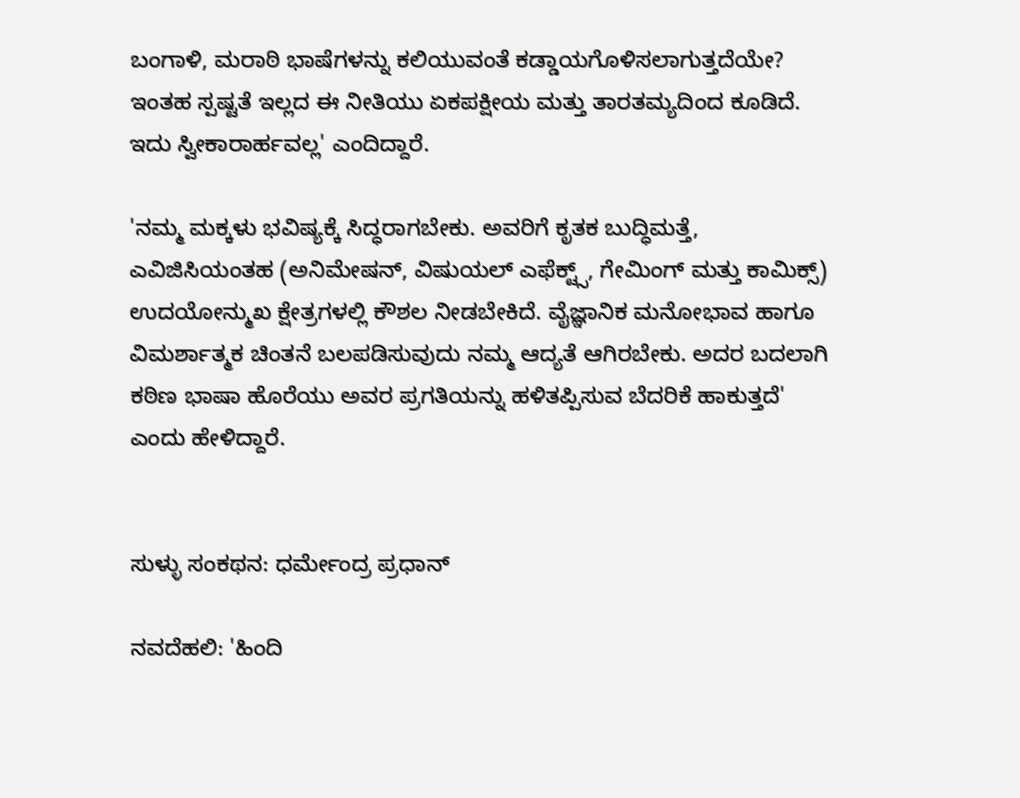ಬಂಗಾಳಿ, ಮರಾಠಿ ಭಾಷೆಗಳನ್ನು ಕಲಿಯುವಂತೆ ಕಡ್ಡಾಯಗೊಳಿಸಲಾಗುತ್ತದೆಯೇ? ಇಂತಹ ಸ್ಪಷ್ಟತೆ ಇಲ್ಲದ ಈ ನೀತಿಯು ಏಕಪಕ್ಷೀಯ ಮತ್ತು ತಾರತಮ್ಯದಿಂದ ಕೂಡಿದೆ. ಇದು ಸ್ವೀಕಾರಾರ್ಹವಲ್ಲ' ಎಂದಿದ್ದಾರೆ.

'ನಮ್ಮ ಮಕ್ಕಳು ಭವಿಷ್ಯಕ್ಕೆ ಸಿದ್ಧರಾಗಬೇಕು. ಅವರಿಗೆ ಕೃತಕ ಬುದ್ಧಿಮತ್ತೆ, ಎವಿಜಿಸಿಯಂತಹ (ಅನಿಮೇಷನ್, ವಿಷುಯಲ್‌ ಎಫೆಕ್ಟ್ಸ್‌, ಗೇಮಿಂಗ್ ಮತ್ತು ಕಾಮಿಕ್ಸ್‌) ಉದಯೋನ್ಮುಖ ಕ್ಷೇತ್ರಗಳಲ್ಲಿ ಕೌಶಲ ನೀಡಬೇಕಿದೆ. ವೈಜ್ಞಾನಿಕ ಮನೋಭಾವ ಹಾಗೂ ವಿಮರ್ಶಾತ್ಮಕ ಚಿಂತನೆ ಬಲಪಡಿಸುವುದು ನಮ್ಮ ಆದ್ಯತೆ ಆಗಿರಬೇಕು. ಅದರ ಬದಲಾಗಿ ಕಠಿಣ ಭಾಷಾ ಹೊರೆಯು ಅವರ ಪ್ರಗತಿಯನ್ನು ಹಳಿತಪ್ಪಿಸುವ ಬೆದರಿಕೆ ಹಾಕುತ್ತದೆ' ಎಂದು ಹೇಳಿದ್ದಾರೆ.


ಸುಳ್ಳು ಸಂಕಥನ: ಧರ್ಮೇಂದ್ರ ಪ್ರಧಾನ್

ನವದೆಹಲಿ: 'ಹಿಂದಿ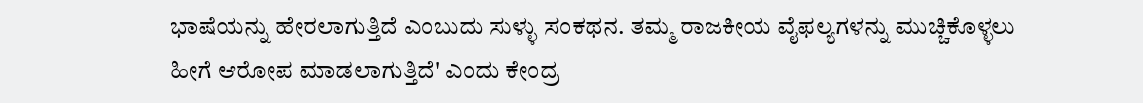ಭಾಷೆಯನ್ನು ಹೇರಲಾಗುತ್ತಿದೆ ಎಂಬುದು ಸುಳ್ಳು ಸಂಕಥನ. ತಮ್ಮ ರಾಜಕೀಯ ವೈಫಲ್ಯಗಳನ್ನು ಮುಚ್ಚಿಕೊಳ್ಳಲು ಹೀಗೆ ಆರೋಪ ಮಾಡಲಾಗುತ್ತಿದೆ' ಎಂದು ಕೇಂದ್ರ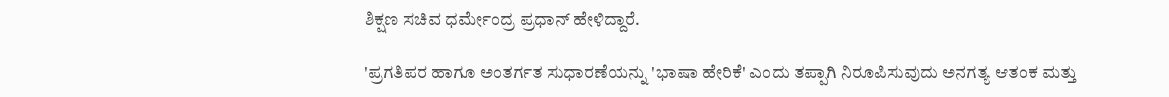ಶಿಕ್ಷಣ ಸಚಿವ ಧರ್ಮೇಂದ್ರ ಪ್ರಧಾನ್‌ ಹೇಳಿದ್ದಾರೆ.

'ಪ್ರಗತಿಪರ ಹಾಗೂ ಅಂತರ್ಗತ ಸುಧಾರಣೆಯನ್ನು 'ಭಾಷಾ ಹೇರಿಕೆ' ಎಂದು ತಪ್ಪಾಗಿ ನಿರೂಪಿಸುವುದು ಅನಗತ್ಯ ಆತಂಕ ಮತ್ತು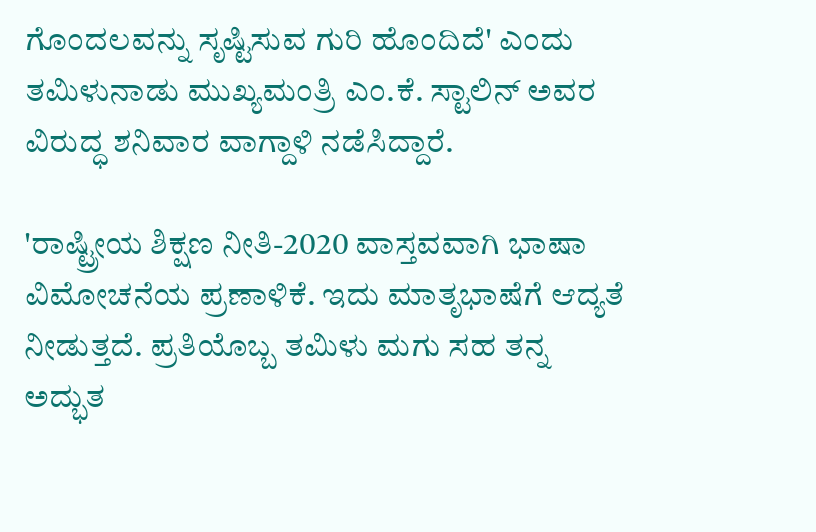ಗೊಂದಲವನ್ನು ಸೃಷ್ಟಿಸುವ ಗುರಿ ಹೊಂದಿದೆ' ಎಂದು ತಮಿಳುನಾಡು ಮುಖ್ಯಮಂತ್ರಿ ಎಂ.ಕೆ. ಸ್ಟಾಲಿನ್‌ ಅವರ ವಿರುದ್ಧ ಶನಿವಾರ ವಾಗ್ದಾಳಿ ನಡೆಸಿದ್ದಾರೆ.

'ರಾಷ್ಟ್ರೀಯ ಶಿಕ್ಷಣ ನೀತಿ-2020 ವಾಸ್ತವವಾಗಿ ಭಾಷಾ ವಿಮೋಚನೆಯ ಪ್ರಣಾಳಿಕೆ. ಇದು ಮಾತೃಭಾಷೆಗೆ ಆದ್ಯತೆ ನೀಡುತ್ತದೆ. ಪ್ರತಿಯೊಬ್ಬ ತಮಿಳು ಮಗು ಸಹ ತನ್ನ ಅದ್ಭುತ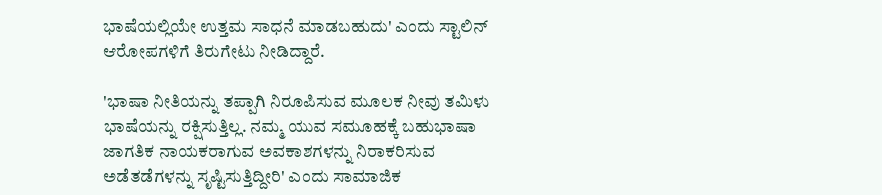ಭಾಷೆಯಲ್ಲಿಯೇ ಉತ್ತಮ ಸಾಧನೆ ಮಾಡಬಹುದು' ಎಂದು ಸ್ಟಾಲಿನ್‌ ಆರೋಪಗಳಿಗೆ ತಿರುಗೇಟು ನೀಡಿದ್ದಾರೆ.

'ಭಾಷಾ ನೀತಿಯನ್ನು ತಪ್ಪಾಗಿ ನಿರೂಪಿಸುವ ಮೂಲಕ ನೀವು ತಮಿಳು ಭಾಷೆಯನ್ನು ರಕ್ಷಿಸುತ್ತಿಲ್ಲ. ನಮ್ಮ ಯುವ ಸಮೂಹಕ್ಕೆ ಬಹುಭಾಷಾ ಜಾಗತಿಕ ನಾಯಕರಾಗುವ ಅವಕಾಶಗಳನ್ನು ನಿರಾಕರಿಸುವ ಅಡೆತಡೆಗಳನ್ನು ಸೃಷ್ಟಿಸುತ್ತಿದ್ದೀರಿ' ಎಂದು ಸಾಮಾಜಿಕ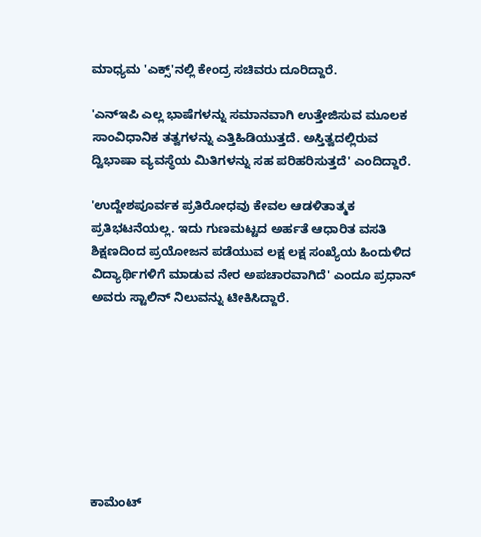ಮಾಧ್ಯಮ 'ಎಕ್ಸ್‌'ನಲ್ಲಿ ಕೇಂದ್ರ ಸಚಿವರು ದೂರಿದ್ದಾರೆ.

'ಎನ್‌ಇಪಿ ಎಲ್ಲ ಭಾಷೆಗಳನ್ನು ಸಮಾನವಾಗಿ ಉತ್ತೇಜಿಸುವ ಮೂಲಕ ಸಾಂವಿಧಾನಿಕ ತತ್ವಗಳನ್ನು ಎತ್ತಿಹಿಡಿಯುತ್ತದೆ. ಅಸ್ತಿತ್ವದಲ್ಲಿರುವ ದ್ವಿಭಾಷಾ ವ್ಯವಸ್ಥೆಯ ಮಿತಿಗಳನ್ನು ಸಹ ಪರಿಹರಿಸುತ್ತದೆ' ಎಂದಿದ್ದಾರೆ.

'ಉದ್ದೇಶಪೂರ್ವಕ ಪ್ರತಿರೋಧವು ಕೇವಲ ಆಡಳಿತಾತ್ಮಕ ಪ್ರತಿಭಟನೆಯಲ್ಲ. ಇದು ಗುಣಮಟ್ಟದ ಅರ್ಹತೆ ಆಧಾರಿತ ವಸತಿ ಶಿಕ್ಷಣದಿಂದ ಪ್ರಯೋಜನ ಪಡೆಯುವ ಲಕ್ಷ ಲಕ್ಷ ಸಂಖ್ಯೆಯ ಹಿಂದುಳಿದ ವಿದ್ಯಾರ್ಥಿಗಳಿಗೆ ಮಾಡುವ ನೇರ ಅಪಚಾರವಾಗಿದೆ' ಎಂದೂ ಪ್ರಧಾನ್ ಅವರು ಸ್ಟಾಲಿನ್ ನಿಲುವನ್ನು ಟೀಕಿಸಿದ್ದಾರೆ.








ಕಾಮೆಂಟ್‌‌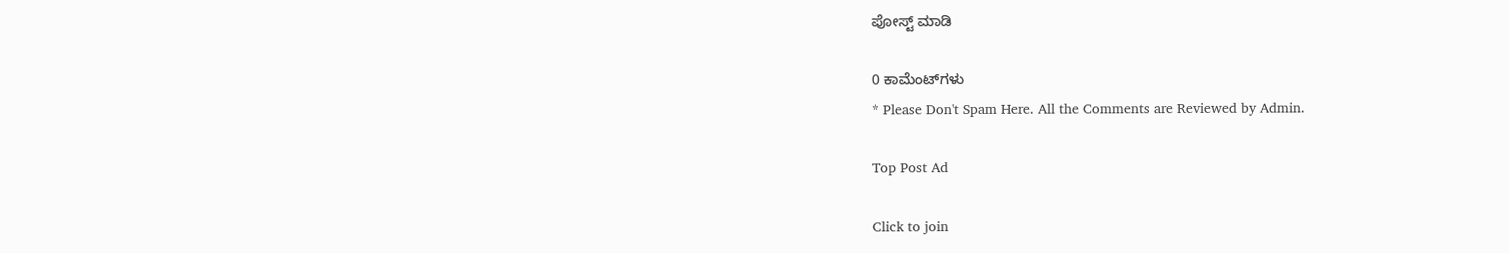ಪೋಸ್ಟ್‌ ಮಾಡಿ

0 ಕಾಮೆಂಟ್‌ಗಳು
* Please Don't Spam Here. All the Comments are Reviewed by Admin.

Top Post Ad

Click to join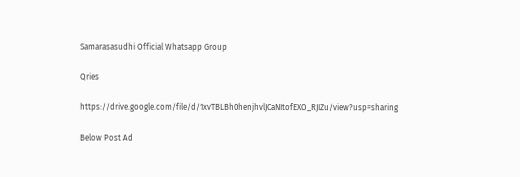Samarasasudhi Official Whatsapp Group

Qries

https://drive.google.com/file/d/1xvTBLBh0henjhvlJCaNItofEXO_RJIZu/view?usp=sharing

Below Post Ad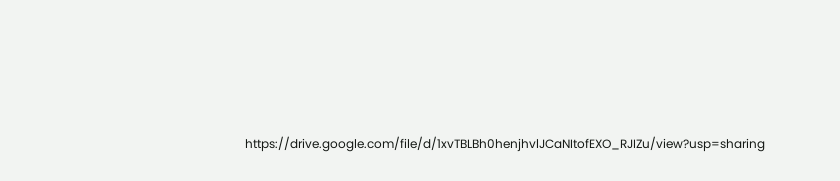https://drive.google.com/file/d/1xvTBLBh0henjhvlJCaNItofEXO_RJIZu/view?usp=sharing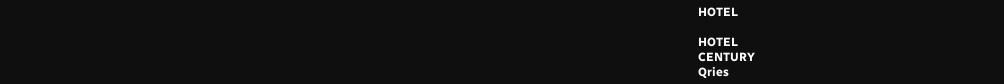HOTEL

HOTEL
CENTURY
Qries